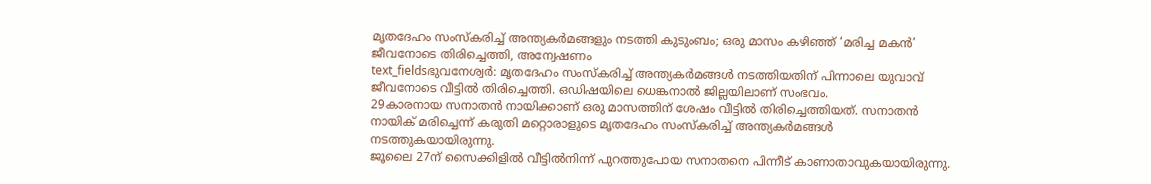മൃതദേഹം സംസ്കരിച്ച് അന്ത്യകർമങ്ങളും നടത്തി കുടുംബം; ഒരു മാസം കഴിഞ്ഞ് ‘മരിച്ച മകൻ’ ജീവനോടെ തിരിച്ചെത്തി, അന്വേഷണം
text_fieldsഭുവനേശ്വർ: മൃതദേഹം സംസ്കരിച്ച് അന്ത്യകർമങ്ങൾ നടത്തിയതിന് പിന്നാലെ യുവാവ് ജീവനോടെ വീട്ടിൽ തിരിച്ചെത്തി. ഒഡിഷയിലെ ധെങ്കനാൽ ജില്ലയിലാണ് സംഭവം.
29കാരനായ സനാതൻ നായിക്കാണ് ഒരു മാസത്തിന് ശേഷം വീട്ടിൽ തിരിച്ചെത്തിയത്. സനാതൻ നായിക് മരിച്ചെന്ന് കരുതി മറ്റൊരാളുടെ മൃതദേഹം സംസ്കരിച്ച് അന്ത്യകർമങ്ങൾ നടത്തുകയായിരുന്നു.
ജൂലൈ 27ന് സൈക്കിളിൽ വീട്ടിൽനിന്ന് പുറത്തുപോയ സനാതനെ പിന്നീട് കാണാതാവുകയായിരുന്നു.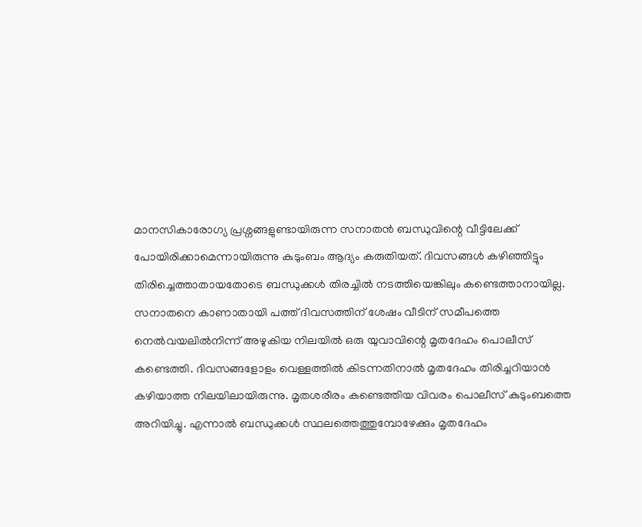മാനസികാരോഗ്യ പ്രശ്നങ്ങളുണ്ടായിരുന്ന സനാതൻ ബന്ധുവിന്റെ വീട്ടിലേക്ക് പോയിരിക്കാമെന്നായിരുന്നു കുടുംബം ആദ്യം കരുതിയത്. ദിവസങ്ങൾ കഴിഞ്ഞിട്ടും തിരിച്ചെത്താതായതോടെ ബന്ധുക്കൾ തിരച്ചിൽ നടത്തിയെങ്കിലും കണ്ടെത്താനായില്ല.
സനാതനെ കാണാതായി പത്ത് ദിവസത്തിന് ശേഷം വീടിന് സമീപത്തെ നെൽവയലിൽനിന്ന് അഴുകിയ നിലയിൽ ഒരു യുവാവിന്റെ മൃതദേഹം പൊലീസ് കണ്ടെത്തി. ദിവസങ്ങളോളം വെള്ളത്തിൽ കിടന്നതിനാൽ മൃതദേഹം തിരിച്ചറിയാൻ കഴിയാത്ത നിലയിലായിരുന്നു. മൃതശരീരം കണ്ടെത്തിയ വിവരം പൊലീസ് കുടുംബത്തെ അറിയിച്ചു. എന്നാൽ ബന്ധുക്കൾ സ്ഥലത്തെത്തുമ്പോഴേക്കും മൃതദേഹം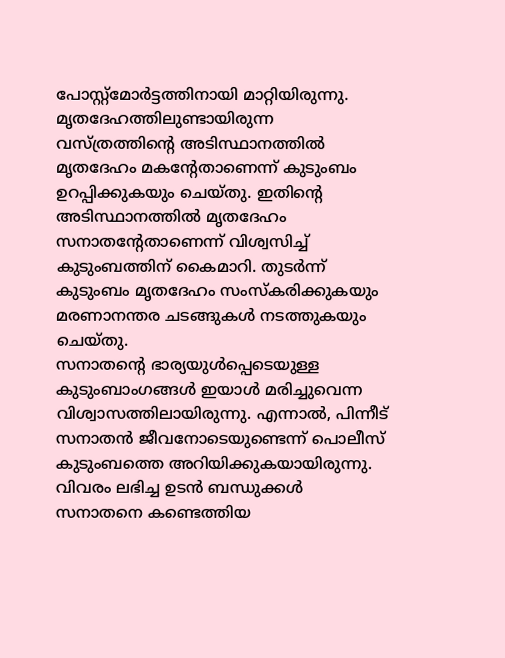പോസ്റ്റ്മോർട്ടത്തിനായി മാറ്റിയിരുന്നു. മൃതദേഹത്തിലുണ്ടായിരുന്ന വസ്ത്രത്തിന്റെ അടിസ്ഥാനത്തിൽ മൃതദേഹം മകന്റേതാണെന്ന് കുടുംബം ഉറപ്പിക്കുകയും ചെയ്തു. ഇതിന്റെ അടിസ്ഥാനത്തിൽ മൃതദേഹം സനാതന്റേതാണെന്ന് വിശ്വസിച്ച് കുടുംബത്തിന് കൈമാറി. തുടർന്ന് കുടുംബം മൃതദേഹം സംസ്കരിക്കുകയും മരണാനന്തര ചടങ്ങുകൾ നടത്തുകയും ചെയ്തു.
സനാതന്റെ ഭാര്യയുൾപ്പെടെയുള്ള കുടുംബാംഗങ്ങൾ ഇയാൾ മരിച്ചുവെന്ന വിശ്വാസത്തിലായിരുന്നു. എന്നാൽ, പിന്നീട് സനാതൻ ജീവനോടെയുണ്ടെന്ന് പൊലീസ് കുടുംബത്തെ അറിയിക്കുകയായിരുന്നു. വിവരം ലഭിച്ച ഉടൻ ബന്ധുക്കൾ സനാതനെ കണ്ടെത്തിയ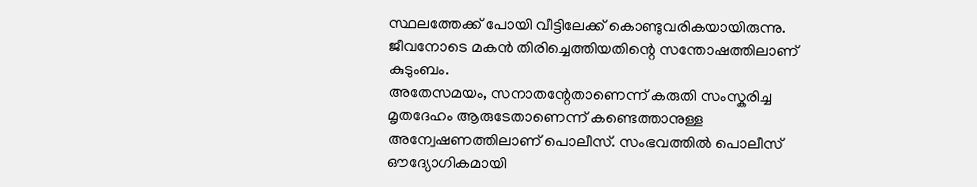സ്ഥലത്തേക്ക് പോയി വീട്ടിലേക്ക് കൊണ്ടുവരികയായിരുന്നു. ജീവനോടെ മകൻ തിരിച്ചെത്തിയതിന്റെ സന്തോഷത്തിലാണ് കുടുംബം.
അതേസമയം, സനാതന്റേതാണെന്ന് കരുതി സംസ്കരിച്ച മൃതദേഹം ആരുടേതാണെന്ന് കണ്ടെത്താനുള്ള അന്വേഷണത്തിലാണ് പൊലീസ്. സംഭവത്തിൽ പൊലീസ് ഔദ്യോഗികമായി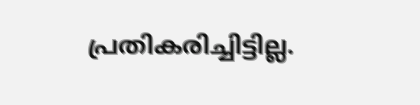പ്രതികരിച്ചിട്ടില്ല.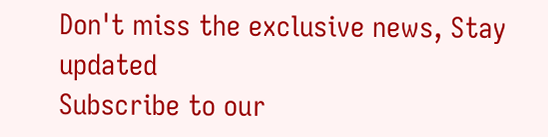Don't miss the exclusive news, Stay updated
Subscribe to our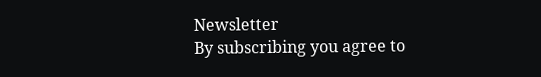Newsletter
By subscribing you agree to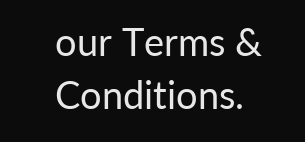our Terms & Conditions.